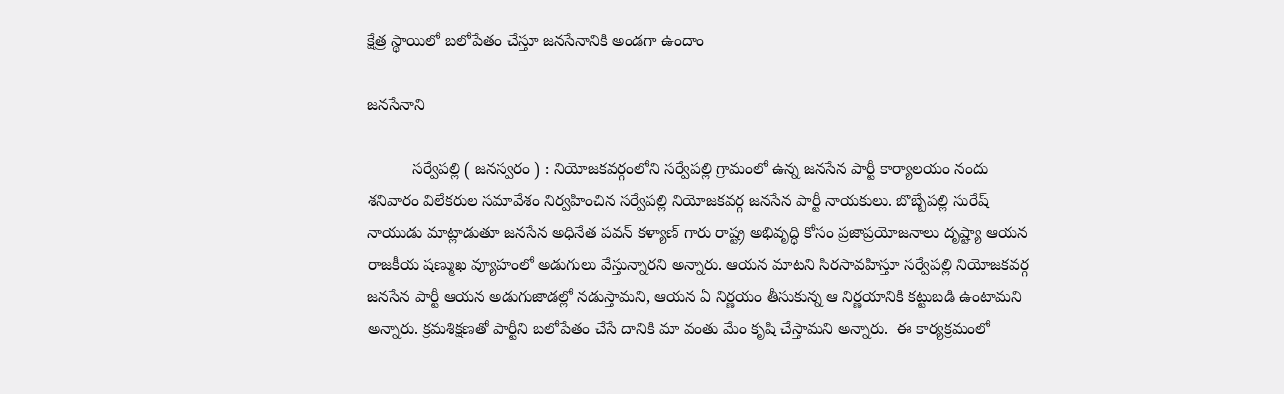క్షేత్ర స్థాయిలో బలోపేతం చేస్తూ జనసేనానికి అండగా ఉందాం

జనసేనాని

          సర్వేపల్లి ( జనస్వరం ) : నియోజకవర్గంలోని సర్వేపల్లి గ్రామంలో ఉన్న జనసేన పార్టీ కార్యాలయం నందు శనివారం విలేకరుల సమావేశం నిర్వహించిన సర్వేపల్లి నియోజకవర్గ జనసేన పార్టీ నాయకులు. బొబ్బేపల్లి సురేష్ నాయుడు మాట్లాడుతూ జనసేన అధినేత పవన్ కళ్యాణ్ గారు రాష్ట్ర అభివృద్ధి కోసం ప్రజాప్రయోజనాలు దృష్ట్యా ఆయన రాజకీయ షణ్ముఖ వ్యూహంలో అడుగులు వేస్తున్నారని అన్నారు. ఆయన మాటని సిరసావహిస్తూ సర్వేపల్లి నియోజకవర్గ జనసేన పార్టీ ఆయన అడుగుజాడల్లో నడుస్తామని, ఆయన ఏ నిర్ణయం తీసుకున్న ఆ నిర్ణయానికి కట్టుబడి ఉంటామని అన్నారు. క్రమశిక్షణతో పార్టీని బలోపేతం చేసే దానికి మా వంతు మేం కృషి చేస్తామని అన్నారు.  ఈ కార్యక్రమంలో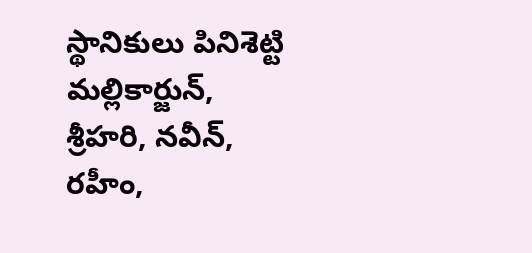స్థానికులు పినిశెట్టి మల్లికార్జున్, శ్రీహరి, నవీన్, రహీం,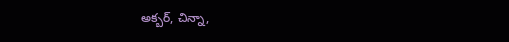అక్బర్, చిన్నా,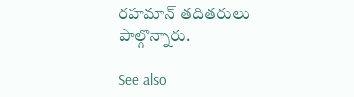రహమాన్ తదితరులు పాల్గొన్నారు.

See also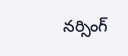నర్సింగ్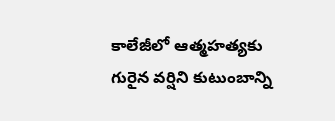కాలేజీలో ఆత్మహత్యకు గురైన వర్షిని కుటుంబాన్ని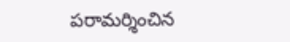పరామర్శించిన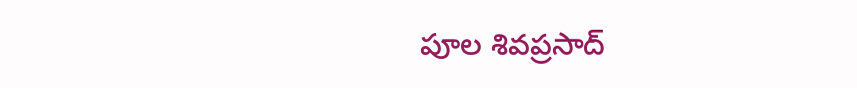పూల శివప్రసాద్